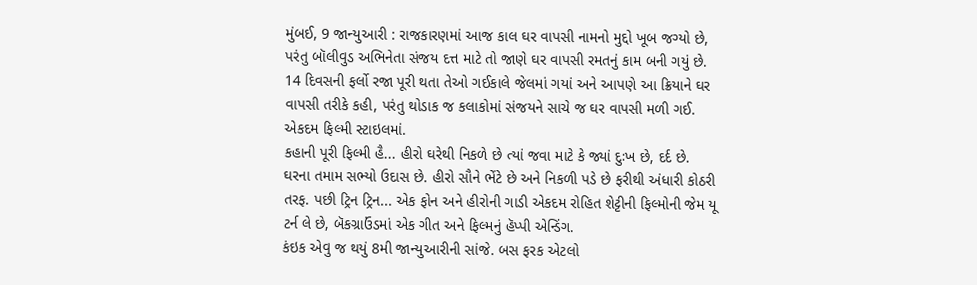મુંબઈ, 9 જાન્યુઆરી : રાજકારણમાં આજ કાલ ઘર વાપસી નામનો મુદ્દો ખૂબ જગ્યો છે, પરંતુ બૉલીવુડ અભિનેતા સંજય દત્ત માટે તો જાણે ઘર વાપસી રમતનું કામ બની ગયું છે. 14 દિવસની ફર્લો રજા પૂરી થતા તેઓ ગઈકાલે જેલમાં ગયાં અને આપણે આ ક્રિયાને ઘર વાપસી તરીકે કહી, પરંતુ થોડાક જ કલાકોમાં સંજયને સાચે જ ઘર વાપસી મળી ગઈ. એકદમ ફિલ્મી સ્ટાઇલમાં.
કહાની પૂરી ફિલ્મી હૈ... હીરો ઘરેથી નિકળે છે ત્યાં જવા માટે કે જ્યાં દુઃખ છે, દર્દ છે. ઘરના તમામ સભ્યો ઉદાસ છે. હીરો સૌને ભેંટે છે અને નિકળી પડે છે ફરીથી અંધારી કોઠરી તરફ. પછી ટ્રિન ટ્રિન... એક ફોન અને હીરોની ગાડી એકદમ રોહિત શેટ્ટીની ફિલ્મોની જેમ યૂ ટર્ન લે છે, બૅકગ્રાઉંડમાં એક ગીત અને ફિલ્મનું હૅપ્પી એન્ડિંગ.
કંઇક એવુ જ થયું 8મી જાન્યુઆરીની સાંજે. બસ ફરક એટલો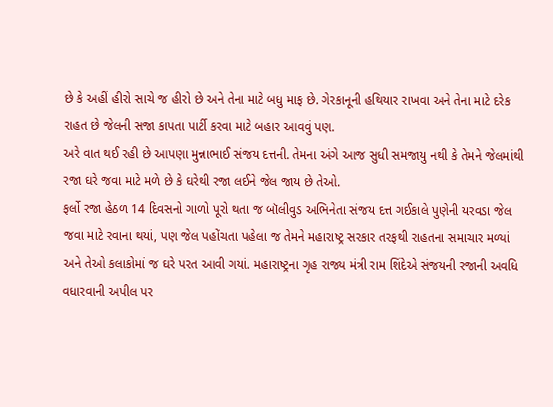છે કે અહીં હીરો સાચે જ હીરો છે અને તેના માટે બધુ માફ છે. ગેરકાનૂની હથિયાર રાખવા અને તેના માટે દરેક રાહત છે જેલની સજા કાપતા પાર્ટી કરવા માટે બહાર આવવું પણ.
અરે વાત થઈ રહી છે આપણા મુન્નાભાઈ સંજય દત્તની. તેમના અંગે આજ સુધી સમજાયુ નથી કે તેમને જેલમાંથી રજા ઘરે જવા માટે મળે છે કે ઘરેથી રજા લઈને જેલ જાય છે તેઓ.
ફર્લો રજા હેઠળ 14 દિવસનો ગાળો પૂરો થતા જ બૉલીવુડ અભિનેતા સંજય દત્ત ગઈકાલે પુણેની યરવડા જેલ જવા માટે રવાના થયાં, પણ જેલ પહોંચતા પહેલા જ તેમને મહારાષ્ટ્ર સરકાર તરફથી રાહતના સમાચાર મળ્યાં અને તેઓ કલાકોમાં જ ઘરે પરત આવી ગયાં. મહારાષ્ટ્રના ગૃહ રાજ્ય મંત્રી રામ શિંદેએ સંજયની રજાની અવધિ વધારવાની અપીલ પર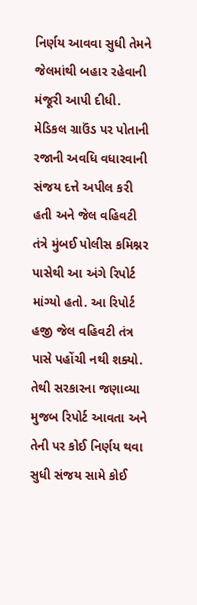નિર્ણય આવવા સુધી તેમને જેલમાંથી બહાર રહેવાની મંજૂરી આપી દીધી.
મેડિકલ ગ્રાઉંડ પર પોતાની રજાની અવધિ વધારવાની સંજય દત્તે અપીલ કરી હતી અને જેલ વહિવટી તંત્રે મુંબઈ પોલીસ કમિશ્નર પાસેથી આ અંગે રિપોર્ટ માંગ્યો હતો. આ રિપોર્ટ હજી જેલ વહિવટી તંત્ર પાસે પહોંચી નથી શક્યો. તેથી સરકારના જણાવ્યા મુજબ રિપોર્ટ આવતા અને તેની પર કોઈ નિર્ણય થવા સુધી સંજય સામે કોઈ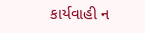કાર્યવાહી ન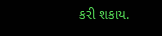કરી શકાય.